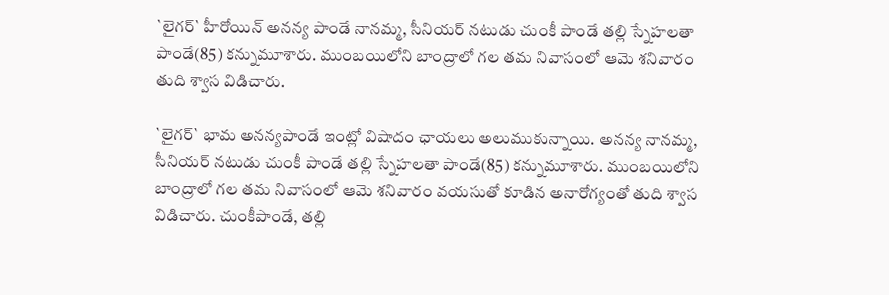`లైగర్‌` హీరోయిన్‌ అనన్య పాండే నానమ్మ, సీనియర్‌ నటుడు చుంకీ పాండే తల్లి స్నేహలతా పాండే(85) కన్నుమూశారు. ముంబయిలోని బాంద్రాలో గల తమ నివాసంలో ఆమె శనివారం తుది శ్వాస విడిచారు.

`లైగర్‌` భామ అనన్యపాండే ఇంట్లో విషాదం ఛాయలు అలుముకున్నాయి. అనన్య నానమ్మ, సీనియర్‌ నటుడు చుంకీ పాండే తల్లి స్నేహలతా పాండే(85) కన్నుమూశారు. ముంబయిలోని బాంద్రాలో గల తమ నివాసంలో ఆమె శనివారం వయసుతో కూడిన అనారోగ్యంతో తుది శ్వాస విడిచారు. చుంకీపాండే, తల్లి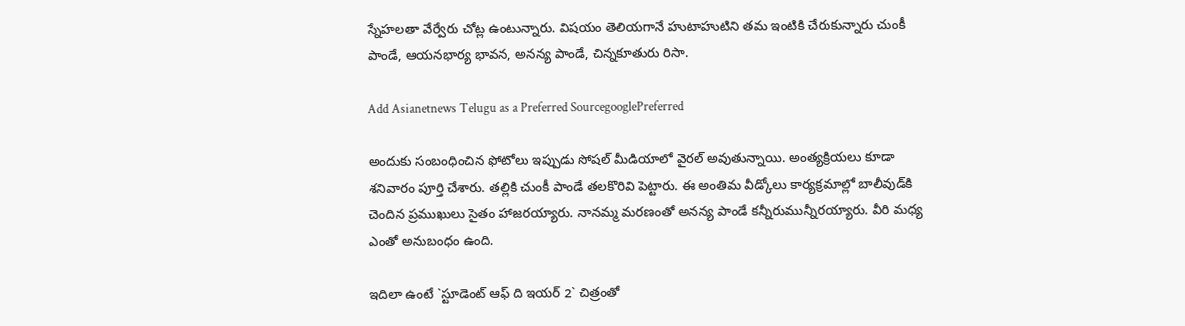స్నేహలతా వేర్వేరు చోట్ల ఉంటున్నారు. విషయం తెలియగానే హుటాహుటిని తమ ఇంటికి చేరుకున్నారు చుంకీ పాండే, ఆయనభార్య భావన, అనన్య పాండే, చిన్నకూతురు రిసా.

Add Asianetnews Telugu as a Preferred SourcegooglePreferred

అందుకు సంబంధించిన ఫోటోలు ఇప్పుడు సోషల్‌ మీడియాలో వైరల్‌ అవుతున్నాయి. అంత్యక్రియలు కూడా శనివారం పూర్తి చేశారు. తల్లికి చుంకీ పాండే తలకొరివి పెట్టారు. ఈ అంతిమ వీడ్కోలు కార్యక్రమాల్లో బాలీవుడ్‌కి చెందిన ప్రముఖులు సైతం హాజరయ్యారు. నానమ్మ మరణంతో అనన్య పాండే కన్నీరుమున్నీరయ్యారు. వీరి మధ్య ఎంతో అనుబంధం ఉంది.

ఇదిలా ఉంటే `స్టూడెంట్‌ ఆఫ్‌ ది ఇయర్‌ 2` చిత్రంతో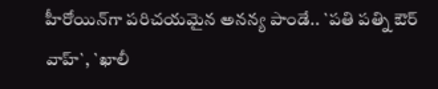హీరోయిన్‌గా పరిచయమైన అనన్య పాండే.. `పతి పత్ని ఔర్‌ వాహ్‌`, `ఖాలీ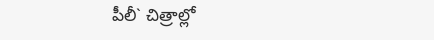పీలీ` చిత్రాల్లో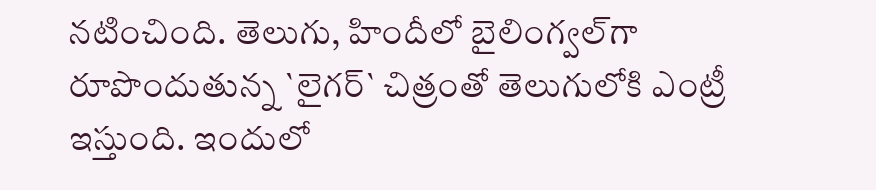నటించింది. తెలుగు, హిందీలో బైలింగ్వల్‌గా రూపొందుతున్న `లైగర్‌` చిత్రంతో తెలుగులోకి ఎంట్రీ ఇస్తుంది. ఇందులో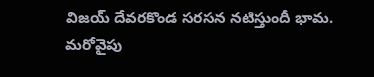విజయ్‌ దేవరకొండ సరసన నటిస్తుందీ భామ. మరోవైపు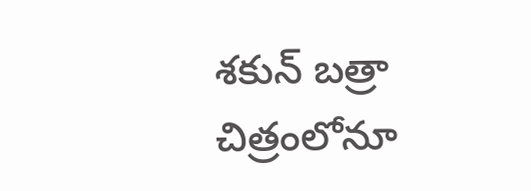శకున్‌ బత్రా చిత్రంలోనూ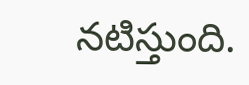నటిస్తుంది.